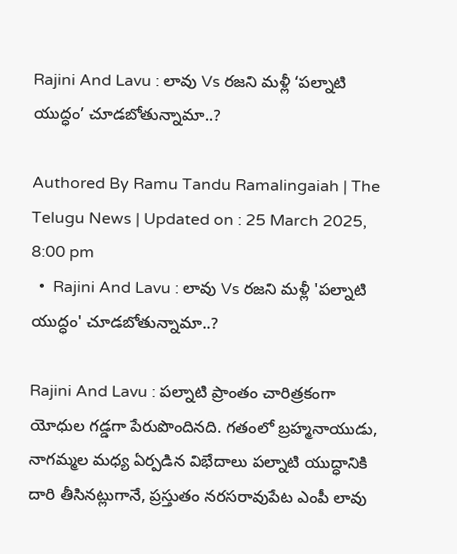Rajini And Lavu : లావు Vs రజని మళ్లీ ‘పల్నాటి యుద్ధం’ చూడబోతున్నామా..?

Authored By Ramu Tandu Ramalingaiah | The Telugu News | Updated on : 25 March 2025, 8:00 pm
  •  Rajini And Lavu : లావు Vs రజని మళ్లీ 'పల్నాటి యుద్ధం' చూడబోతున్నామా..?

Rajini And Lavu : పల్నాటి ప్రాంతం చారిత్రకంగా యోధుల గడ్డగా పేరుపొందినది. గతంలో బ్రహ్మనాయుడు, నాగమ్మల మధ్య ఏర్పడిన విభేదాలు పల్నాటి యుద్ధానికి దారి తీసినట్లుగానే, ప్రస్తుతం నరసరావుపేట ఎంపీ లావు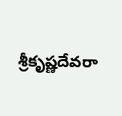శ్రీకృష్ణదేవరా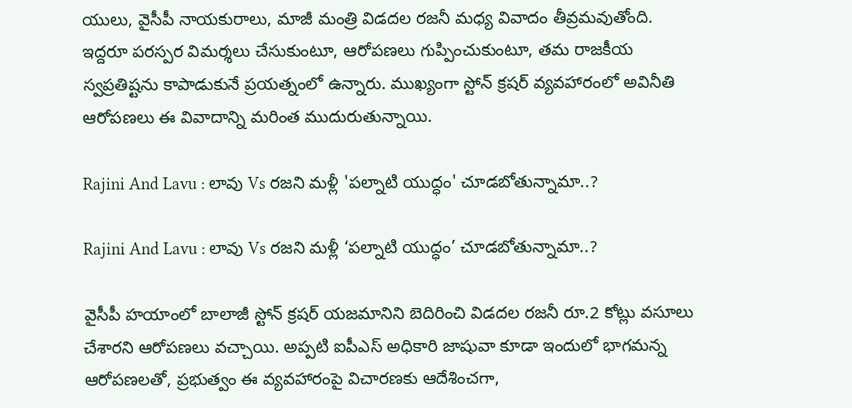యులు, వైసీపీ నాయకురాలు, మాజీ మంత్రి విడదల రజనీ మధ్య వివాదం తీవ్రమవుతోంది. ఇద్దరూ పరస్పర విమర్శలు చేసుకుంటూ, ఆరోపణలు గుప్పించుకుంటూ, తమ రాజకీయ స్వప్రతిష్టను కాపాడుకునే ప్రయత్నంలో ఉన్నారు. ముఖ్యంగా స్టోన్ క్రషర్ వ్యవహారంలో అవినీతి ఆరోపణలు ఈ వివాదాన్ని మరింత ముదురుతున్నాయి.

Rajini And Lavu : లావు Vs రజని మళ్లీ 'పల్నాటి యుద్ధం' చూడబోతున్నామా..?

Rajini And Lavu : లావు Vs రజని మళ్లీ ‘పల్నాటి యుద్ధం’ చూడబోతున్నామా..?

వైసీపీ హయాంలో బాలాజీ స్టోన్ క్రషర్ యజమానిని బెదిరించి విడదల రజనీ రూ.2 కోట్లు వసూలు చేశారని ఆరోపణలు వచ్చాయి. అప్పటి ఐపీఎస్ అధికారి జాషువా కూడా ఇందులో భాగమన్న ఆరోపణలతో, ప్రభుత్వం ఈ వ్యవహారంపై విచారణకు ఆదేశించగా,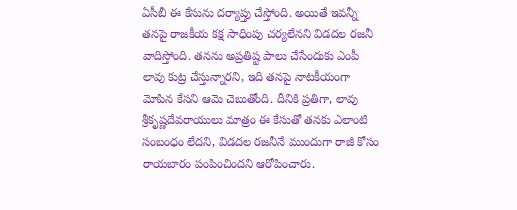ఏసీబీ ఈ కేసును దర్యాప్తు చేస్తోంది. అయితే ఇవన్నీ తనపై రాజకీయ కక్ష సాధింపు చర్యలేనని విడదల రజనీ వాదిస్తోంది. తనను అప్రతిష్ట పాలు చేసేందుకు ఎంపీ లావు కుట్ర చేస్తున్నారని, ఇది తనపై నాటకీయంగా మోపిన కేసని ఆమె చెబుతోంది. దీనికి ప్రతిగా, లావు శ్రీకృష్ణదేవరాయులు మాత్రం ఈ కేసుతో తనకు ఎలాంటి సంబంధం లేదని, విడదల రజనీనే ముందుగా రాజీ కోసం రాయబారం పంపించిందని ఆరోపించారు.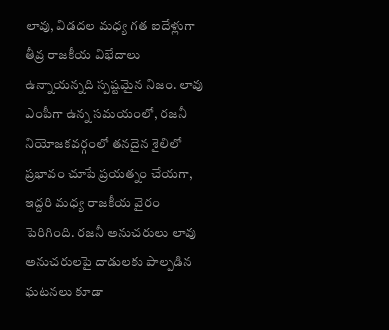లావు, విడదల మధ్య గత ఐదేళ్లుగా తీవ్ర రాజకీయ విభేదాలు ఉన్నాయన్నది స్పష్టమైన నిజం. లావు ఎంపీగా ఉన్న సమయంలో, రజనీ నియోజకవర్గంలో తనదైన శైలిలో ప్రభావం చూపే ప్రయత్నం చేయగా, ఇద్దరి మధ్య రాజకీయ వైరం పెరిగింది. రజనీ అనుచరులు లావు అనుచరులపై దాడులకు పాల్పడిన ఘటనలు కూడా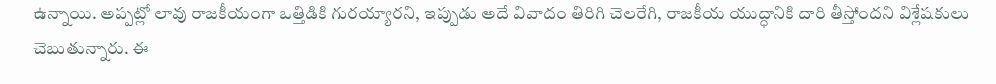ఉన్నాయి. అప్పట్లో లావు రాజకీయంగా ఒత్తిడికి గురయ్యారని, ఇప్పుడు అదే వివాదం తిరిగి చెలరేగి, రాజకీయ యుద్ధానికి దారి తీస్తోందని విశ్లేషకులు చెబుతున్నారు. ఈ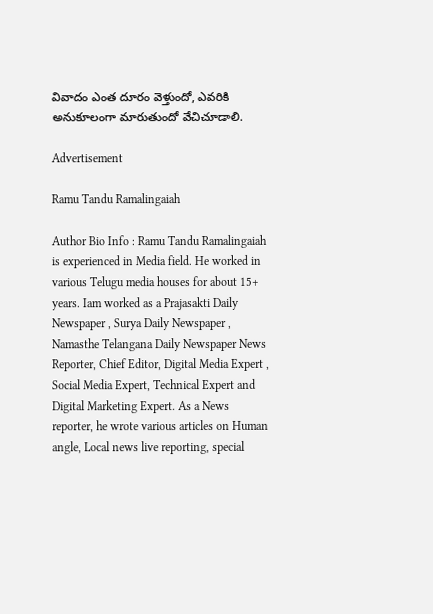వివాదం ఎంత దూరం వెళ్తుందో, ఎవరికి అనుకూలంగా మారుతుందో వేచిచూడాలి.

Advertisement

Ramu Tandu Ramalingaiah

Author Bio Info : Ramu Tandu Ramalingaiah is experienced in Media field. He worked in various Telugu media houses for about 15+ years. Iam worked as a Prajasakti Daily Newspaper , Surya Daily Newspaper , Namasthe Telangana Daily Newspaper News Reporter, Chief Editor, Digital Media Expert , Social Media Expert, Technical Expert and Digital Marketing Expert. As a News reporter, he wrote various articles on Human angle, Local news live reporting, special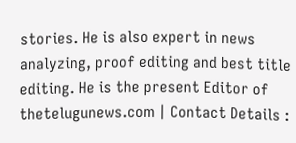stories. He is also expert in news analyzing, proof editing and best title editing. He is the present Editor of thetelugunews.com | Contact Details :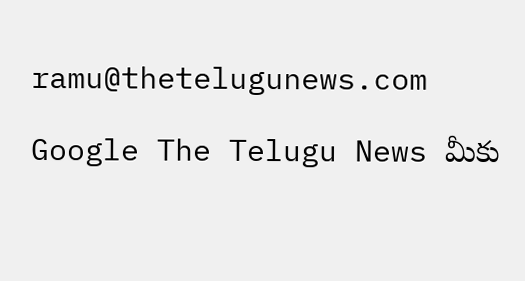ramu@thetelugunews.com

Google The Telugu News మీకు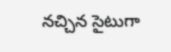నచ్చిన సైటుగా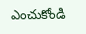ఎంచుకోండి